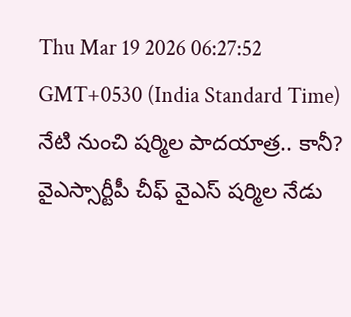Thu Mar 19 2026 06:27:52 GMT+0530 (India Standard Time)
నేటి నుంచి షర్మిల పాదయాత్ర.. కానీ?
వైఎస్సార్టీపీ చీఫ్ వైఎస్ షర్మిల నేడు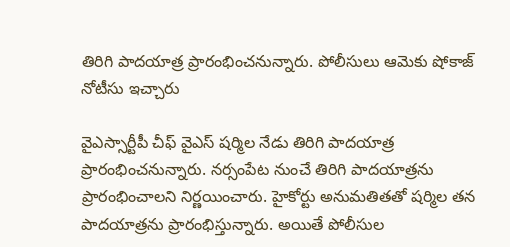తిరిగి పాదయాత్ర ప్రారంభించనున్నారు. పోలీసులు ఆమెకు షోకాజ్ నోటీసు ఇచ్చారు

వైఎస్సార్టీపీ చీఫ్ వైఎస్ షర్మిల నేడు తిరిగి పాదయాత్ర ప్రారంభించనున్నారు. నర్సంపేట నుంచే తిరిగి పాదయాత్రను ప్రారంభించాలని నిర్ణయించారు. హైకోర్టు అనుమతితతో షర్మిల తన పాదయాత్రను ప్రారంభిస్తున్నారు. అయితే పోలీసుల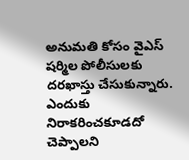అనుమతి కోసం వైఎస్ షర్మిల పోలీసులకు దరఖాస్తు చేసుకున్నారు. ఎందుకు నిరాకరించకూడదో చెప్పాలని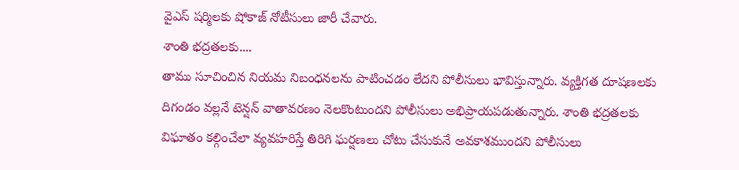వైఎస్ షర్మిలకు షోకాజ్ నోటీసులు జారీ చేవారు.
శాంతి భద్రతలకు....
తాము సూచించిన నియమ నిబంధనలను పాటించడం లేదని పోలీసులు భావిస్తున్నారు. వ్యక్తిగత దూషణలకు దిగండం వల్లనే టెన్షన్ వాతావరణం నెలకొంటుందని పోలీసులు అభిప్రాయపడుతున్నారు. శాంతి భద్రతలకు విఘాతం కల్గించేలా వ్యవహరిస్తే తిరిగి ఘర్షణలు చోటు చేసుకునే అవకాశముందని పోలీసులు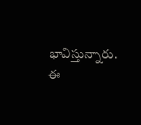భావిస్తున్నారు. ఈ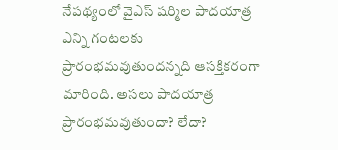నేపథ్యంలో వైఎస్ షర్మిల పాదయాత్ర ఎన్ని గంటలకు ప్రారంభమవుతుందన్నది ఆసక్తికరంగా మారింది. అసలు పాదయాత్ర ప్రారంభమవుతుందా? లేదా?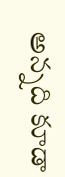అన్నది కూడా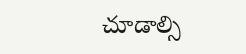చూడాల్సి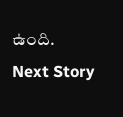ఉంది.
Next Story